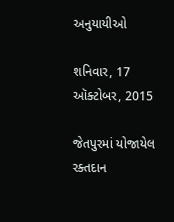અનુયાયીઓ

શનિવાર, 17 ઑક્ટોબર, 2015

જેતપુરમાં યોજાયેલ રક્તદાન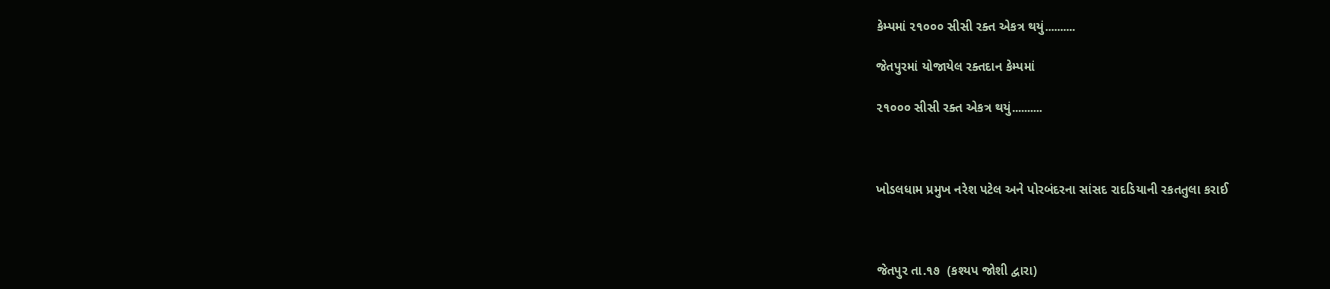કેમ્પમાં ૨૧૦૦૦ સીસી રક્ત એકત્ર થયું..........

જેતપુરમાં યોજાયેલ રક્તદાન કેમ્પમાં

૨૧૦૦૦ સીસી રક્ત એકત્ર થયું..........



ખોડલધામ પ્રમુખ નરેશ પટેલ અને પોરબંદરના સાંસદ રાદડિયાની રકતતુલા કરાઈ



જેતપુર તા.૧૭  (કશ્યપ જોશી દ્વારા)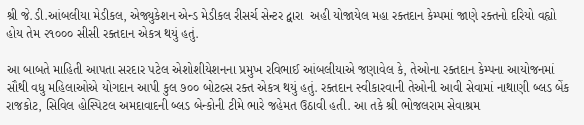શ્રી જે.ડી.આંબલીયા મેડીકલ, એજ્યુકેશન એન્ડ મેડીકલ રીસર્ચ સેન્ટર દ્વારા  અહી યોજાયેલ મહા રક્તદાન કેમ્પમાં જાણે રક્તનો દરિયો વહ્યો હોય તેમ ૨૧૦૦૦ સીસી રક્તદાન એકત્ર થયું હતું.

આ બાબતે માહિતી આપતા સરદાર પટેલ એશોશીયેશનના પ્રમુખ રવિભાઈ આંબલીયાએ જણાવેલ કે, તેઓના રક્તદાન કેમ્પના આયોજનમાં સૌથી વધુ મહિલાઓએ યોગદાન આપી કુલ ૭૦૦ બોટલ્સ રક્ત એકત્ર થયું હતું. રક્તદાન સ્વીકારવાની તેઓની આવી સેવામાં નાથાણી બ્લડ બેંક રાજકોટ, સિવિલ હોસ્પિટલ અમદાવાદની બ્લડ બેન્કોની ટીમે ભારે જહેમત ઉઠાવી હતી. આ તકે શ્રી ભોજલરામ સેવાશ્રમ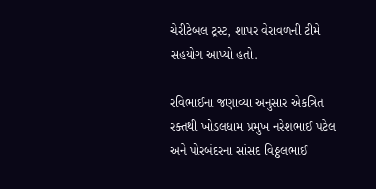ચેરીટેબલ ટ્રસ્ટ, શાપર વેરાવળની ટીમે સહયોગ આપ્યો હતો.

રવિભાઈના જણાવ્યા અનુસાર એકત્રિત રક્તથી ખોડલધામ પ્રમુખ નરેશભાઈ પટેલ અને પોરબંદરના સાંસદ વિઠ્ઠલભાઈ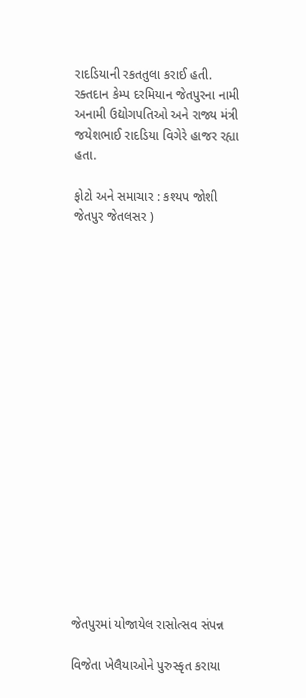રાદડિયાની રકતતુલા કરાઈ હતી. રક્તદાન કેમ્પ દરમિયાન જેતપુરના નામી અનામી ઉદ્યોગપતિઓ અને રાજ્ય મંત્રી જયેશભાઈ રાદડિયા વિગેરે હાજર રહ્યા હતા.

ફોટો અને સમાચાર : કશ્યપ જોશી જેતપુર જેતલસર )



















જેતપુરમાં યોજાયેલ રાસોત્સવ સંપન્ન

વિજેતા ખેલૈયાઓને પુરુસ્કૃત કરાયા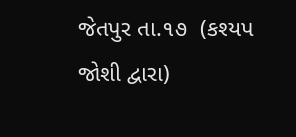જેતપુર તા.૧૭  (કશ્યપ જોશી દ્વારા)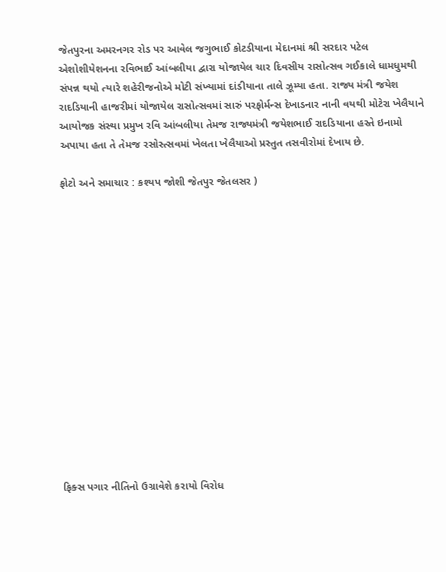જેતપુરના અમરનગર રોડ પર આવેલ જગુભાઈ કોટડીયાના મેદાનમાં શ્રી સરદાર પટેલ એશોશીયેશનના રવિભાઈ આંબલીયા દ્વારા યોજાયેલ ચાર દિવસીય રાસોત્સવ ગઈકાલે ધામધુમથી સંપન્ન થયો ત્યારે શહેરીજનોએ મોટી સંખ્યામાં દાંડીયાના તાલે ઝૂમ્યા હતા. રાજ્ય મંત્રી જયેશ રાદડિયાની હાજરીમાં યોજાયેલ રાસોત્સવમાં સારું પરફોર્મન્સ દેખાડનાર નાની વયથી મોટેરા ખેલૈયાને આયોજક સંસ્થા પ્રમુખ રવિ આંબલીયા તેમજ રાજ્યમંત્રી જયેશભાઈ રાદડિયાના હસ્તે ઇનામો અપાયા હતા તે તેમજ રસોસ્ત્સવમાં ખેલતા ખેલૈયાઓ પ્રસ્તુત તસવીરોમાં દેખાય છે.

ફોટો અને સમાચાર : કશ્યપ જોશી જેતપુર જેતલસર )















ફિક્સ પગાર નીતિનો ઉગ્રાવેશે કરાયો વિરોધ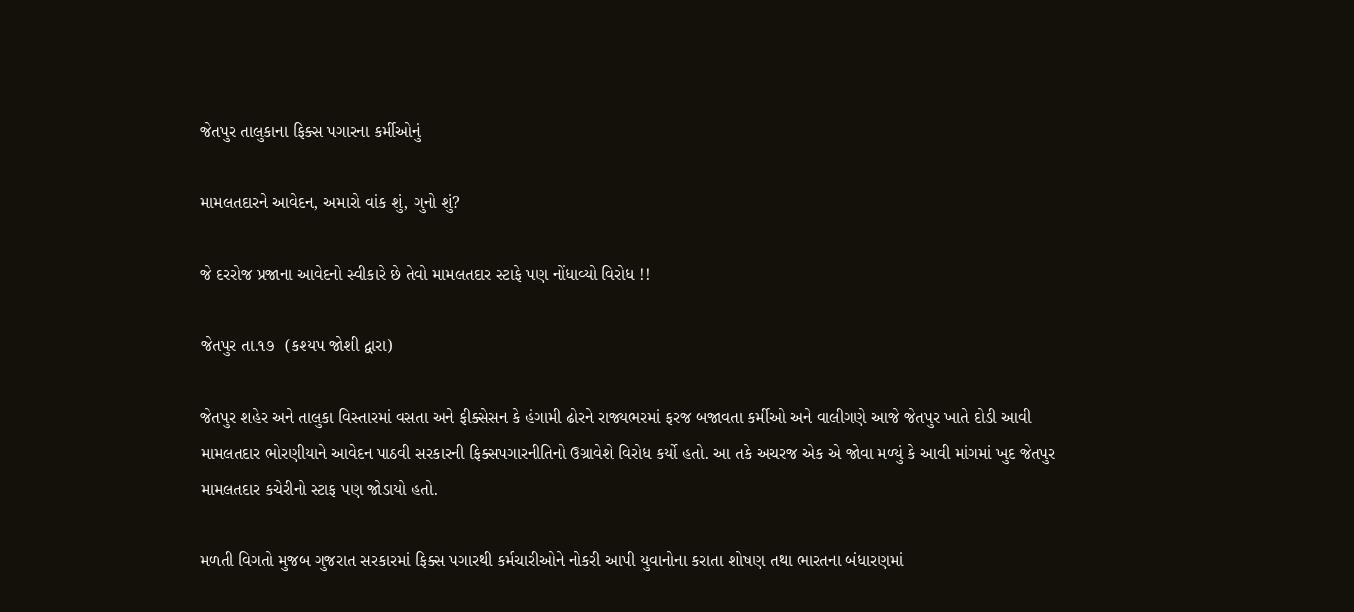જેતપુર તાલુકાના ફિક્સ પગારના કર્મીઓનું

મામલતદારને આવેદન, અમારો વાંક શું, ગુનો શું?

જે દરરોજ પ્રજાના આવેદનો સ્વીકારે છે તેવો મામલતદાર સ્ટાફે પણ નોંધાવ્યો વિરોધ !!

જેતપુર તા.૧૭  (કશ્યપ જોશી દ્વારા)

જેતપુર શહેર અને તાલુકા વિસ્તારમાં વસતા અને ફીક્સેસન કે હંગામી ઢોરને રાજ્યભરમાં ફરજ બજાવતા કર્મીઓ અને વાલીગણે આજે જેતપુર ખાતે દોડી આવી મામલતદાર ભોરણીયાને આવેદન પાઠવી સરકારની ફિક્સપગારનીતિનો ઉગ્રાવેશે વિરોધ કર્યો હતો. આ તકે અચરજ એક એ જોવા મળ્યું કે આવી માંગમાં ખુદ જેતપુર મામલતદાર કચેરીનો સ્ટાફ પણ જોડાયો હતો.

મળતી વિગતો મુજબ ગુજરાત સરકારમાં ફિક્સ પગારથી કર્મચારીઓને નોકરી આપી યુવાનોના કરાતા શોષણ તથા ભારતના બંધારણમાં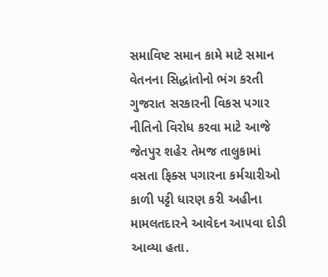સમાવિષ્ટ સમાન કામે માટે સમાન વેતનના સિદ્ધાંતોનો ભંગ કરતી ગુજરાત સરકારની વિકસ પગાર નીતિનો વિરોધ કરવા માટે આજે જેતપુર શહેર તેમજ તાલુકામાં વસતા ફિક્સ પગારના કર્મચારીઓ કાળી પટ્ટી ધારણ કરી અહીના મામલતદારને આવેદન આપવા દોડી આવ્યા હતા.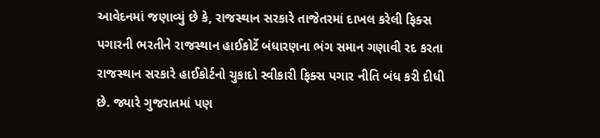આવેદનમાં જણાવ્યું છે કે, રાજસ્થાન સરકારે તાજેતરમાં દાખલ કરેલી ફિક્સ પગારની ભરતીને રાજસ્થાન હાઈકોર્ટે બંધારણના ભંગ સમાન ગણાવી રદ કરતા રાજસ્થાન સરકારે હાઈકોર્ટનો ચુકાદો સ્વીકારી ફિક્સ પગાર નીતિ બંધ કરી દીધી છે. જ્યારે ગુજરાતમાં પણ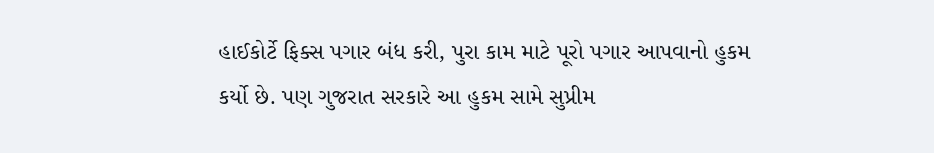હાઈકોર્ટે ફિક્સ પગાર બંધ કરી, પુરા કામ માટે પૂરો પગાર આપવાનો હુકમ કર્યો છે. પણ ગુજરાત સરકારે આ હુકમ સામે સુપ્રીમ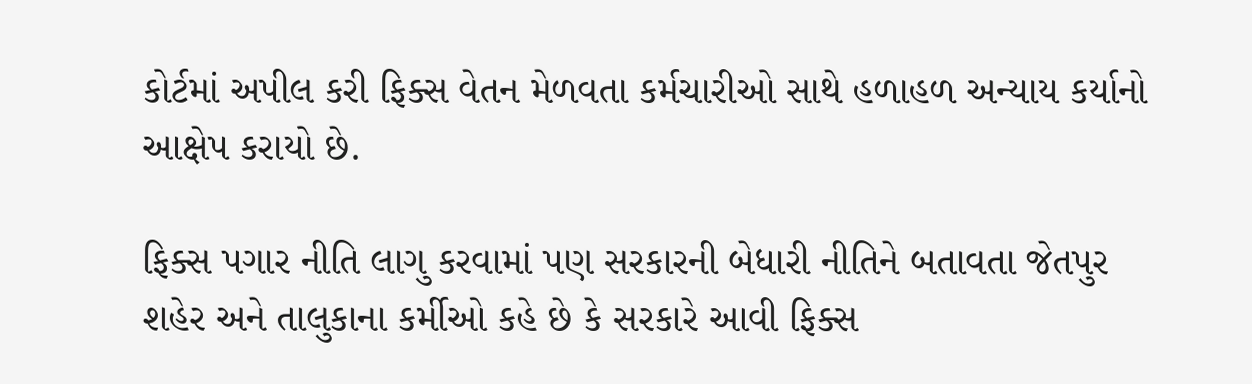કોર્ટમાં અપીલ કરી ફિક્સ વેતન મેળવતા કર્મચારીઓ સાથે હળાહળ અન્યાય કર્યાનો આક્ષેપ કરાયો છે.

ફિક્સ પગાર નીતિ લાગુ કરવામાં પણ સરકારની બેધારી નીતિને બતાવતા જેતપુર શહેર અને તાલુકાના કર્મીઓ કહે છે કે સરકારે આવી ફિક્સ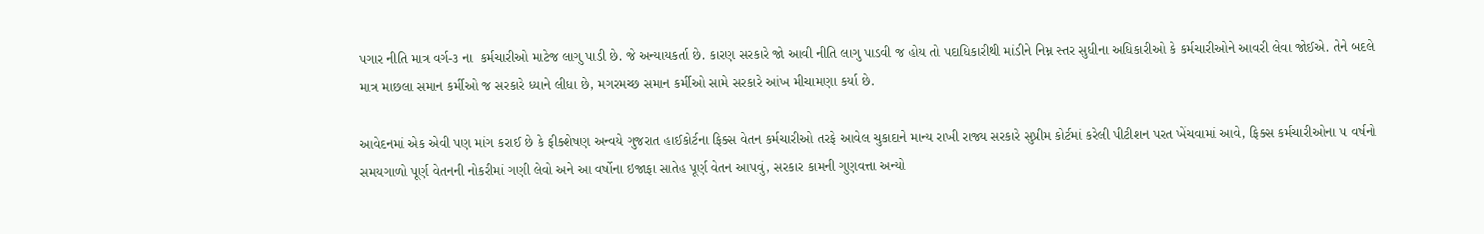પગાર નીતિ માત્ર વર્ગ-૩ ના  કર્મચારીઓ માટેજ લાગુ પાડી છે. જે અન્યાયકર્તા છે. કારણ સરકારે જો આવી નીતિ લાગુ પાડવી જ હોય તો પદાધિકારીથી માંડીને નિમ્ન સ્તર સુધીના અધિકારીઓ કે કર્મચારીઓને આવરી લેવા જોઈએ. તેને બદલે માત્ર માછલા સમાન કર્મીઓ જ સરકારે ધ્યાને લીધા છે, મગરમચ્છ સમાન કર્મીઓ સામે સરકારે આંખ મીચામણા કર્યા છે.

આવેદનમાં એક એવી પણ માંગ કરાઈ છે કે ફીક્શેષણ અન્વયે ગુજરાત હાઈકોર્ટના ફિક્સ વેતન કર્મચારીઓ તરફે આવેલ ચુકાદાને માન્ય રાખી રાજ્ય સરકારે સુપ્રીમ કોર્ટમાં કરેલી પીટીશન પરત ખેંચવામાં આવે, ફિક્સ કર્મચારીઓના ૫ વર્ષનો સમયગાળો પૂર્ણ વેતનની નોકરીમાં ગણી લેવો અને આ વર્ષોના ઇજાફા સાતેહ પૂર્ણ વેતન આપવું, સરકાર કામની ગુણવત્તા અન્યો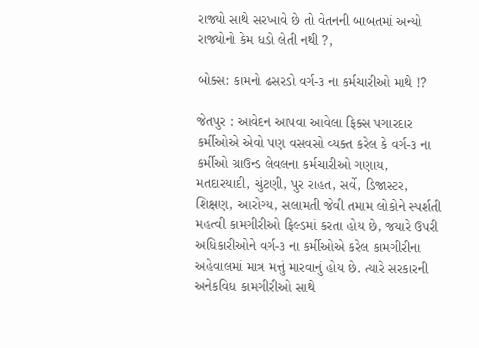રાજ્યો સાથે સરખાવે છે તો વેતનની બાબતમાં અન્યો રાજ્યોનો કેમ ધડો લેતી નથી ?,

બોક્સ: કામનો ઢસરડો વર્ગ-૩ ના કર્મચારીઓ માથે !?

જેતપુર : આવેદન આપવા આવેલા ફિક્સ પગારદાર કર્મીઓએ એવો પણ વસવસો વ્યક્ત કરેલ કે વર્ગ-૩ ના કર્મીઓ ગ્રાઉન્ડ લેવલના કર્મચારીઓ ગણાય, મતદારયાદી, ચુંટણી, પુર રાહત, સર્વે, ડિજાસ્ટર, શિક્ષણ, આરોગ્ય, સલામતી જેવી તમામ લોકોને સ્પર્શતી મહત્વી કામગીરીઓ ફિલ્ડમાં કરતા હોય છે, જયારે ઉપરી અધિકારીઓને વર્ગ-૩ ના કર્મીઓએ કરેલ કામગીરીના અહેવાલમાં માત્ર મત્તું મારવાનું હોય છે. ત્યારે સરકારની અનેકવિધ કામગીરીઓ સાથે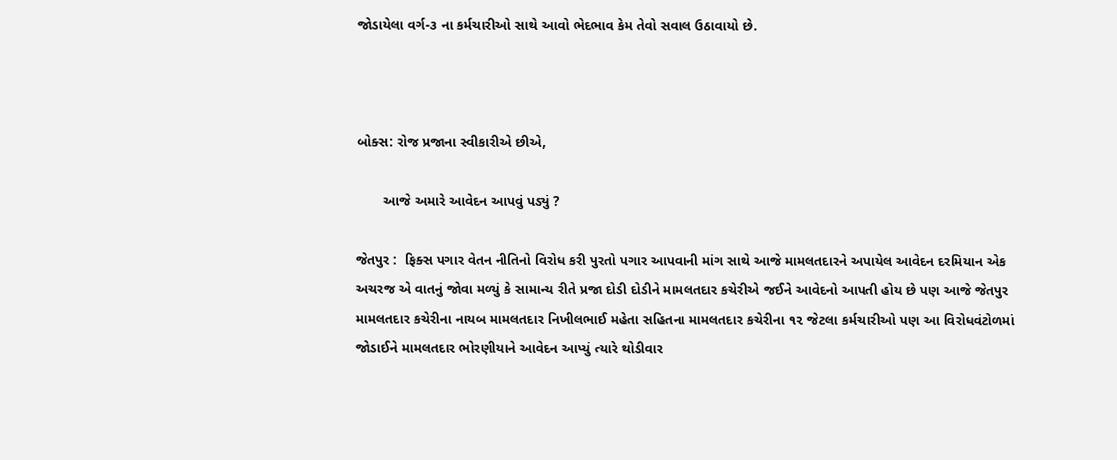જોડાયેલા વર્ગ-૩ ના કર્મચારીઓ સાથે આવો ભેદભાવ કેમ તેવો સવાલ ઉઠાવાયો છે.



બોક્સ: રોજ પ્રજાના સ્વીકારીએ છીએ,

       આજે અમારે આવેદન આપવું પડ્યું ?

જેતપુર :  ફિક્સ પગાર વેતન નીતિનો વિરોધ કરી પુરતો પગાર આપવાની માંગ સાથે આજે મામલતદારને અપાયેલ આવેદન દરમિયાન એક અચરજ એ વાતનું જોવા મળ્યું કે સામાન્ય રીતે પ્રજા દોડી દોડીને મામલતદાર કચેરીએ જઈને આવેદનો આપતી હોય છે પણ આજે જેતપુર મામલતદાર કચેરીના નાયબ મામલતદાર નિખીલભાઈ મહેતા સહિતના મામલતદાર કચેરીના ૧૨ જેટલા કર્મચારીઓ પણ આ વિરોધવંટોળમાં જોડાઈને મામલતદાર ભોરણીયાને આવેદન આપ્યું ત્યારે થોડીવાર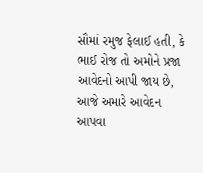સૌમાં રમુજ ફેલાઈ હતી, કે ભાઈ રોજ તો અમોને પ્રજા આવેદનો આપી જાય છે, આજે અમારે આવેદન આપવા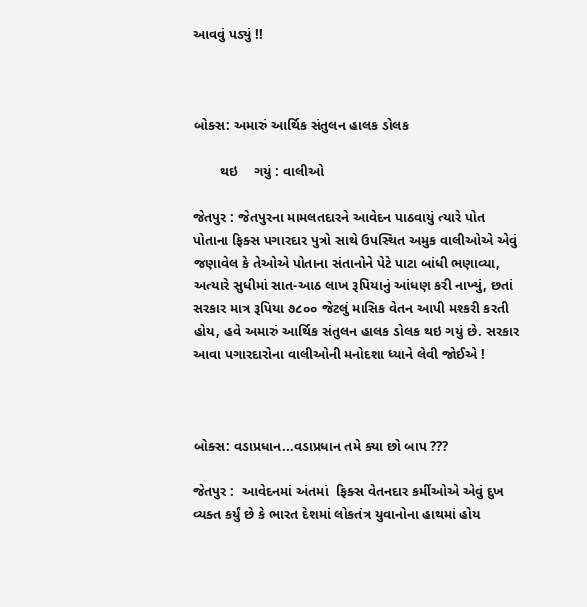આવવું પડ્યું !!



બોક્સ: અમારું આર્થિક સંતુલન હાલક ડોલક

       થઇ    ગયું : વાલીઓ

જેતપુર : જેતપુરના મામલતદારને આવેદન પાઠવાયું ત્યારે પોત પોતાના ફિક્સ પગારદાર પુત્રો સાથે ઉપસ્થિત અમુક વાલીઓએ એવું જણાવેલ કે તેઓએ પોતાના સંતાનોને પેટે પાટા બાંધી ભણાવ્યા, અત્યારે સુધીમાં સાત-આઠ લાખ રૂપિયાનું આંધણ કરી નાખ્યું, છતાં સરકાર માત્ર રૂપિયા ૭૮૦૦ જેટલું માસિક વેતન આપી મશ્કરી કરતી હોય, હવે અમારું આર્થિક સંતુલન હાલક ડોલક થઇ ગયું છે. સરકાર આવા પગારદારોના વાલીઓની મનોદશા ધ્યાને લેવી જોઈએ !



બોક્સ: વડાપ્રધાન...વડાપ્રધાન તમે ક્યા છો બાપ ???

જેતપુર :  આવેદનમાં અંતમાં  ફિક્સ વેતનદાર કર્મીઓએ એવું દુખ વ્યક્ત કર્યું છે કે ભારત દેશમાં લોકતંત્ર યુવાનોના હાથમાં હોય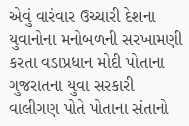એવું વારંવાર ઉચ્ચારી દેશના યુવાનોના મનોબળની સરખામણી કરતા વડાપ્રધાન મોદી પોતાના ગુજરાતના યુવા સરકારી  વાલીગણ પોતે પોતાના સંતાનો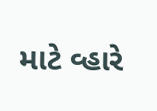માટે વ્હારે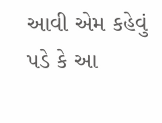આવી એમ કહેવું પડે કે આ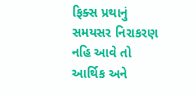ફિક્સ પ્રથાનું સમયસર નિરાકરણ નહિ આવે તો આર્થિક અને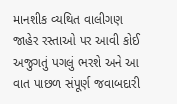માનશીક વ્યથિત વાલીગણ જાહેર રસ્તાઓ પર આવી કોઈ અજુગતું પગલું ભરશે અને આ વાત પાછળ સંપૂર્ણ જવાબદારી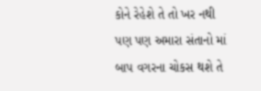કોને રેહેશે તે તો ખર નથી પણ પણ અમારા સંતાનો માં બાપ વગરના ચોકસ થશે તે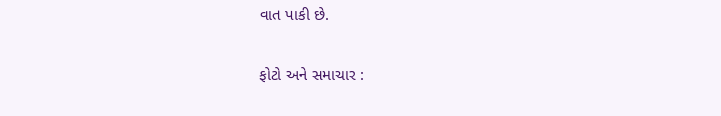વાત પાકી છે.

ફોટો અને સમાચાર :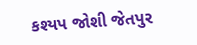કશ્યપ જોશી જેતપુર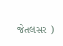જેતલસર )